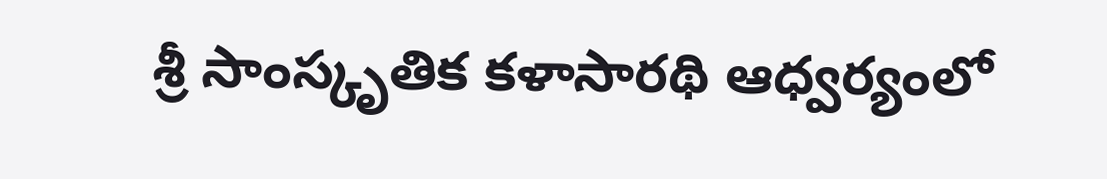శ్రీ సాంస్కృతిక కళాసారథి ఆధ్వర్యంలో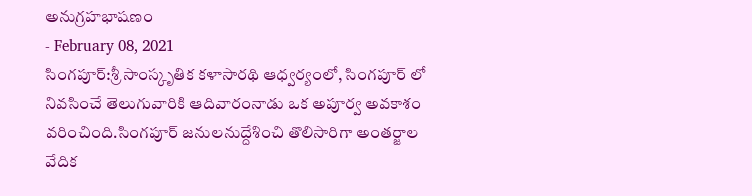అనుగ్రహభాషణం
- February 08, 2021
సింగపూర్:శ్రీ సాంస్కృతిక కళాసారథి ఆధ్వర్యంలో, సింగపూర్ లో నివసించే తెలుగువారికి ఆదివారంనాడు ఒక అపూర్వ అవకాశం వరించింది.సింగపూర్ జనులనుద్దేశించి తొలిసారిగా అంతర్జాల వేదిక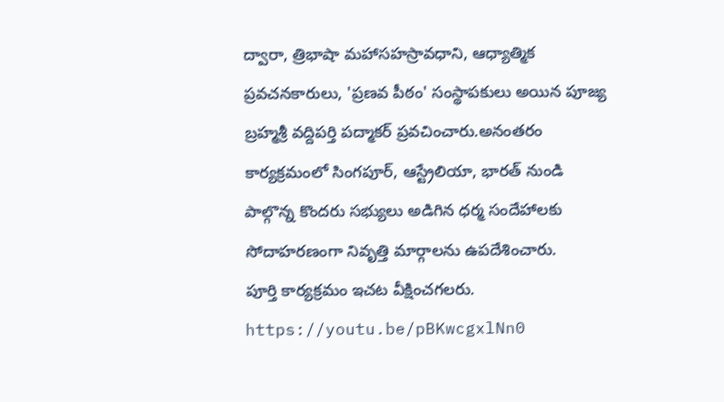ద్వారా, త్రిభాషా మహాసహస్రావధాని, ఆధ్యాత్మిక ప్రవచనకారులు, 'ప్రణవ పీఠం' సంస్థాపకులు అయిన పూజ్య బ్రహ్మశ్రీ వద్దిపర్తి పద్మాకర్ ప్రవచించారు.అనంతరం కార్యక్రమంలో సింగపూర్, ఆస్ట్రేలియా, భారత్ నుండి పాల్గొన్న కొందరు సభ్యులు అడిగిన ధర్మ సందేహాలకు సోదాహరణంగా నివృత్తి మార్గాలను ఉపదేశించారు.
పూర్తి కార్యక్రమం ఇచట వీక్షించగలరు. https://youtu.be/pBKwcgxlNn0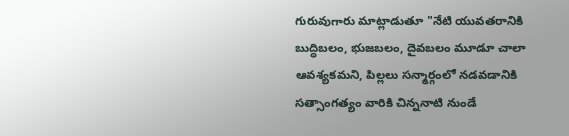గురువుగారు మాట్లాడుతూ "నేటి యువతరానికి బుద్ధిబలం, భుజబలం, దైవబలం మూడూ చాలా ఆవశ్యకమని, పిల్లలు సన్మార్గంలో నడవడానికి సత్సాంగత్యం వారికి చిన్ననాటి నుండే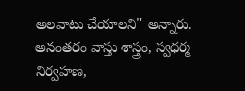అలవాటు చేయాలని" అన్నారు.
అనంతరం వాస్తు శాస్త్రం, స్వధర్మ నిర్వహణ,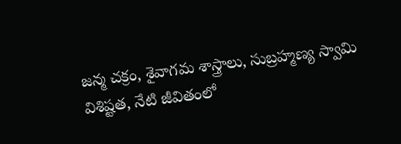జన్మ చక్రం, శైవాగమ శాస్త్రాలు, సుబ్రహ్మణ్య స్వామి విశిష్టత, నేటి జీవితంలో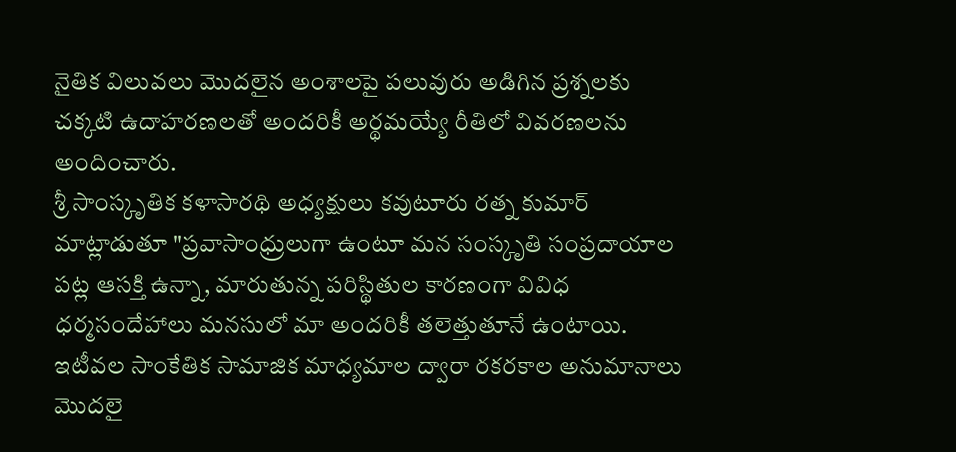నైతిక విలువలు మొదలైన అంశాలపై పలువురు అడిగిన ప్రశ్నలకు చక్కటి ఉదాహరణలతో అందరికీ అర్థమయ్యే రీతిలో వివరణలను అందించారు.
శ్రీ సాంస్కృతిక కళాసారథి అధ్యక్షులు కవుటూరు రత్న కుమార్ మాట్లాడుతూ "ప్రవాసాంధ్రులుగా ఉంటూ మన సంస్కృతి సంప్రదాయాల పట్ల ఆసక్తి ఉన్నా, మారుతున్న పరిస్థితుల కారణంగా వివిధ ధర్మసందేహాలు మనసులో మా అందరికీ తలెత్తుతూనే ఉంటాయి. ఇటీవల సాంకేతిక సామాజిక మాధ్యమాల ద్వారా రకరకాల అనుమానాలు మొదలై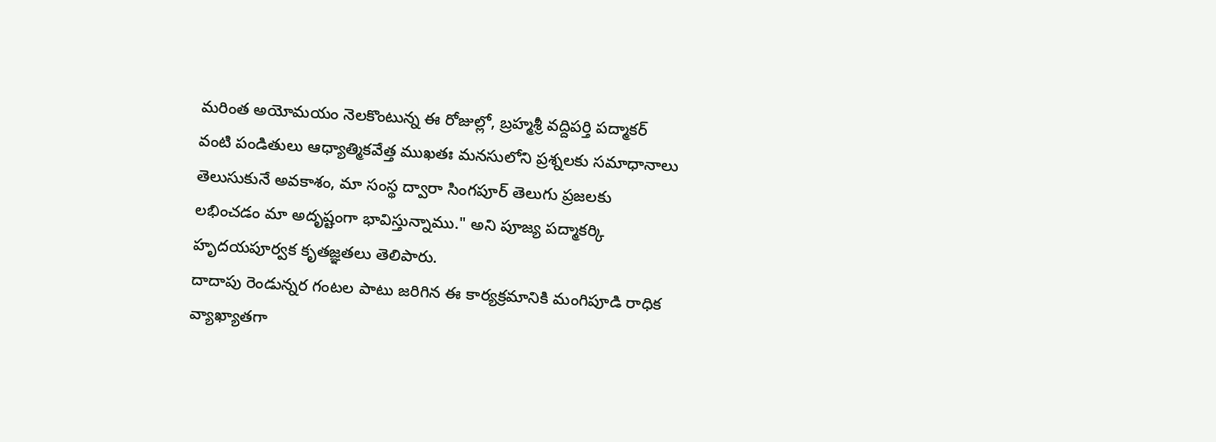మరింత అయోమయం నెలకొంటున్న ఈ రోజుల్లో, బ్రహ్మశ్రీ వద్దిపర్తి పద్మాకర్ వంటి పండితులు ఆధ్యాత్మికవేత్త ముఖతః మనసులోని ప్రశ్నలకు సమాధానాలు తెలుసుకునే అవకాశం, మా సంస్థ ద్వారా సింగపూర్ తెలుగు ప్రజలకు లభించడం మా అదృష్టంగా భావిస్తున్నాము." అని పూజ్య పద్మాకర్కి హృదయపూర్వక కృతజ్ఞతలు తెలిపారు.
దాదాపు రెండున్నర గంటల పాటు జరిగిన ఈ కార్యక్రమానికి మంగిపూడి రాధిక వ్యాఖ్యాతగా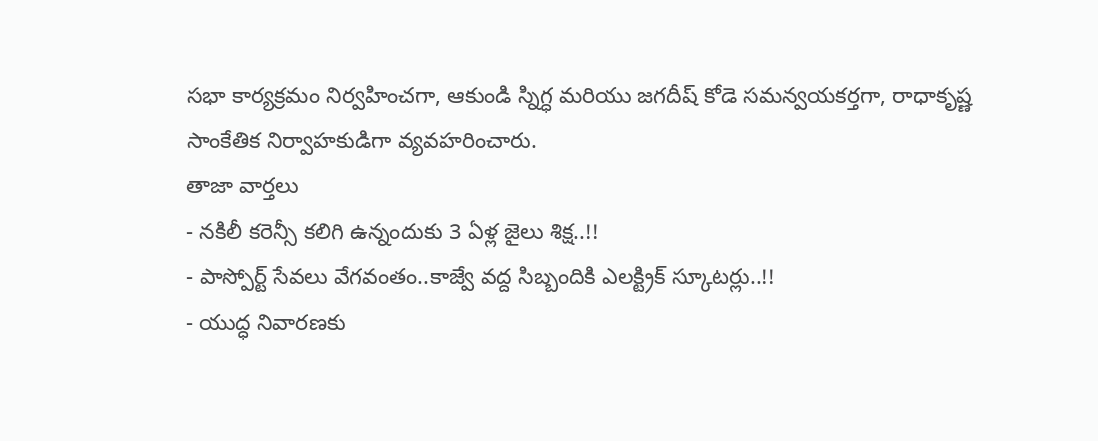సభా కార్యక్రమం నిర్వహించగా, ఆకుండి స్నిగ్ధ మరియు జగదీష్ కోడె సమన్వయకర్తగా, రాధాకృష్ణ సాంకేతిక నిర్వాహకుడిగా వ్యవహరించారు.
తాజా వార్తలు
- నకిలీ కరెన్సీ కలిగి ఉన్నందుకు 3 ఏళ్ల జైలు శిక్ష..!!
- పాస్పోర్ట్ సేవలు వేగవంతం..కాజ్వే వద్ద సిబ్బందికి ఎలక్ట్రిక్ స్కూటర్లు..!!
- యుద్ధ నివారణకు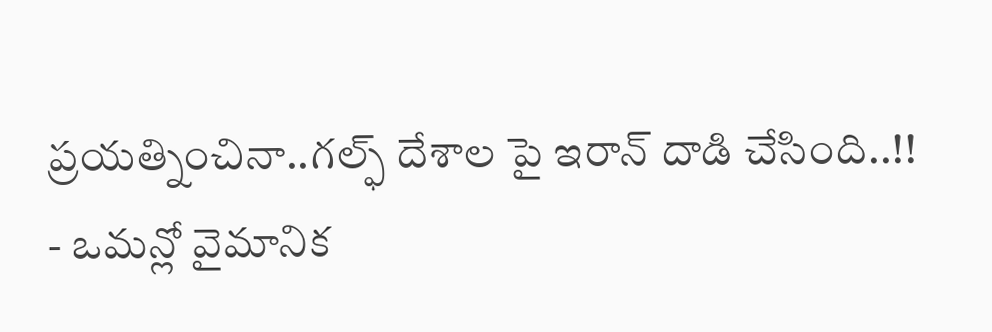ప్రయత్నించినా..గల్ఫ్ దేశాల పై ఇరాన్ దాడి చేసింది..!!
- ఒమన్లో వైమానిక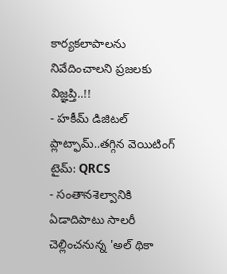కార్యకలాపాలను నివేదించాలని ప్రజలకు విజ్ఞప్తి..!!
- హకీమ్ డిజిటల్ ప్లాట్ఫామ్..తగ్గిన వెయిటింగ్ టైమ్: QRCS
- సంతానశెల్వానికి ఏడాదిపాటు సాలరీ చెల్లించనున్న 'అల్ థికా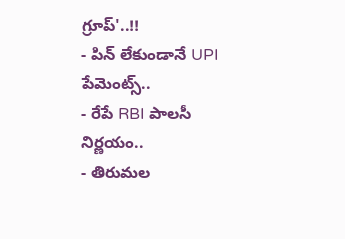గ్రూప్'..!!
- పిన్ లేకుండానే UPI పేమెంట్స్..
- రేపే RBI పాలసీ నిర్ణయం..
- తిరుమల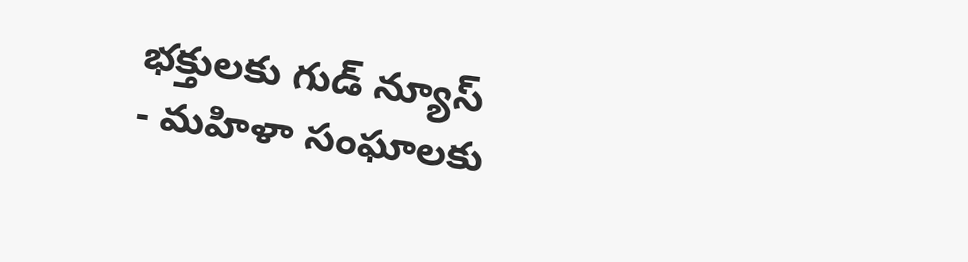భక్తులకు గుడ్ న్యూస్
- మహిళా సంఘాలకు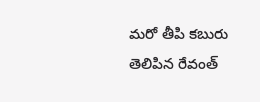మరో తీపి కబురు తెలిపిన రేవంత్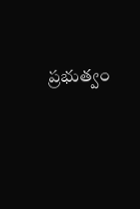ప్రభుత్వం